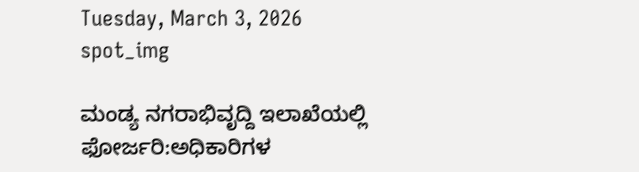Tuesday, March 3, 2026
spot_img

ಮಂಡ್ಯ ನಗರಾಭಿವೃದ್ದಿ ಇಲಾಖೆಯಲ್ಲಿ ಫೋರ್ಜರಿ:ಅಧಿಕಾರಿಗಳ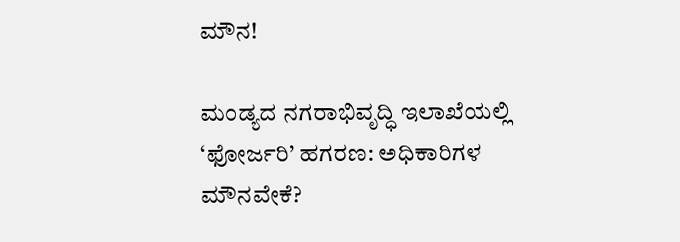ಮೌನ!

ಮಂಡ್ಯದ ನಗರಾಭಿವೃದ್ಧಿ ಇಲಾಖೆಯಲ್ಲಿ ‘ಫೋರ್ಜರಿ’ ಹಗರಣ: ಅಧಿಕಾರಿಗಳ ಮೌನವೇಕೆ?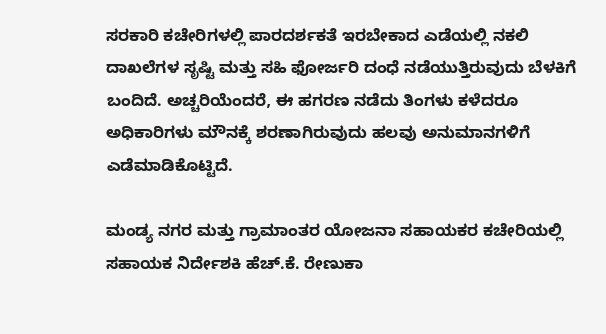ಸರಕಾರಿ ಕಚೇರಿಗಳಲ್ಲಿ ಪಾರದರ್ಶಕತೆ ಇರಬೇಕಾದ ಎಡೆಯಲ್ಲಿ ನಕಲಿ ದಾಖಲೆಗಳ ಸೃಷ್ಟಿ ಮತ್ತು ಸಹಿ ಫೋರ್ಜರಿ ದಂಧೆ ನಡೆಯುತ್ತಿರುವುದು ಬೆಳಕಿಗೆ ಬಂದಿದೆ. ಅಚ್ಚರಿಯೆಂದರೆ, ಈ ಹಗರಣ ನಡೆದು ತಿಂಗಳು ಕಳೆದರೂ ಅಧಿಕಾರಿಗಳು ಮೌನಕ್ಕೆ ಶರಣಾಗಿರುವುದು ಹಲವು ಅನುಮಾನಗಳಿಗೆ ಎಡೆಮಾಡಿಕೊಟ್ಟಿದೆ.

ಮಂಡ್ಯ ನಗರ ಮತ್ತು ಗ್ರಾಮಾಂತರ ಯೋಜನಾ ಸಹಾಯಕರ ಕಚೇರಿಯಲ್ಲಿ ಸಹಾಯಕ ನಿರ್ದೇಶಕಿ ಹೆಚ್.ಕೆ. ರೇಣುಕಾ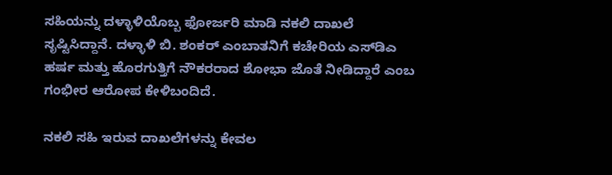ಸಹಿಯನ್ನು ದಳ್ಳಾಳಿಯೊಬ್ಬ ಫೋರ್ಜರಿ ಮಾಡಿ ನಕಲಿ ದಾಖಲೆ ಸೃಷ್ಟಿಸಿದ್ದಾನೆ. ದಳ್ಳಾಳಿ ಬಿ. ಶಂಕರ್ ಎಂಬಾತನಿಗೆ ಕಚೇರಿಯ ಎಸ್‌ಡಿಎ ಹರ್ಷ ಮತ್ತು ಹೊರಗುತ್ತಿಗೆ ನೌಕರರಾದ ಶೋಭಾ ಜೊತೆ ನೀಡಿದ್ದಾರೆ ಎಂಬ ಗಂಭೀರ ಆರೋಪ ಕೇಳಿಬಂದಿದೆ.

ನಕಲಿ ಸಹಿ ಇರುವ ದಾಖಲೆಗಳನ್ನು ಕೇವಲ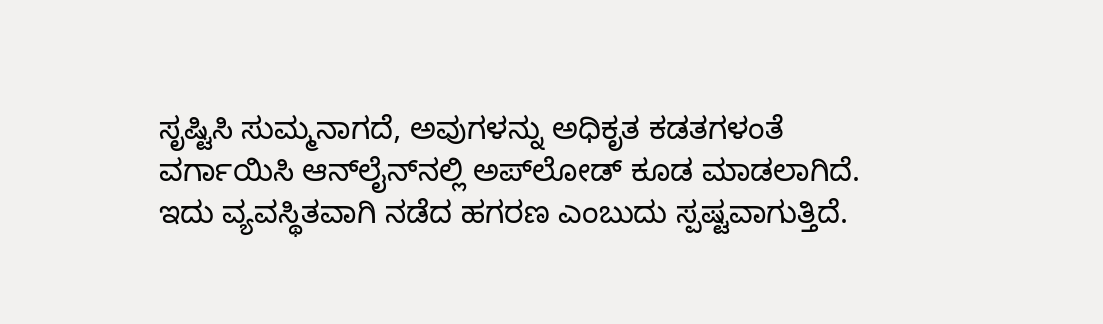ಸೃಷ್ಟಿಸಿ ಸುಮ್ಮನಾಗದೆ, ಅವುಗಳನ್ನು ಅಧಿಕೃತ ಕಡತಗಳಂತೆ ವರ್ಗಾಯಿಸಿ ಆನ್‌ಲೈನ್‌ನಲ್ಲಿ ಅಪ್‌ಲೋಡ್ ಕೂಡ ಮಾಡಲಾಗಿದೆ. ಇದು ವ್ಯವಸ್ಥಿತವಾಗಿ ನಡೆದ ಹಗರಣ ಎಂಬುದು ಸ್ಪಷ್ಟವಾಗುತ್ತಿದೆ.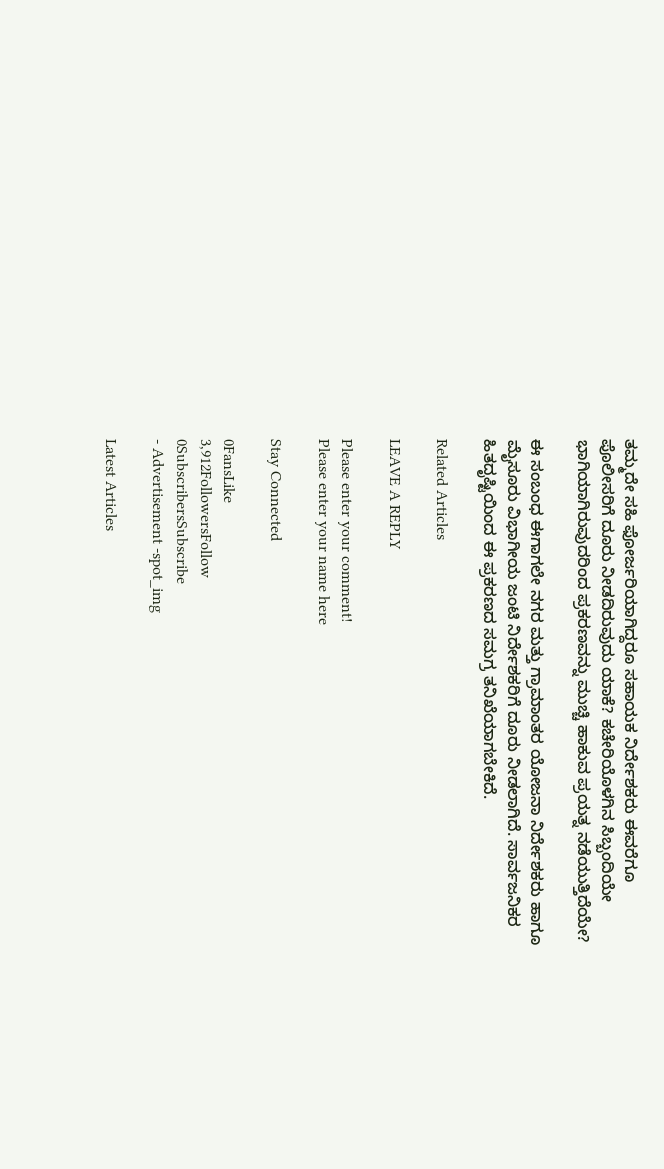ತಮ್ಮದೇ ಸಹಿ ಫೋರ್ಜರಿಯಾಗಿದ್ದರೂ ಸಹಾಯಕ ನಿರ್ದೇಶಕರು ಈವರೆಗೂ ಪೊಲೀಸರಿಗೆ ದೂರು ನೀಡದಿರುವುದು ಯಾಕೆ? ಕಚೇರಿಯೊಳಗಿನ ಸಿಬ್ಬಂದಿಯೇ ಭಾಗಿಯಾಗಿರುವುದರಿಂದ ಪ್ರಕರಣವನ್ನು ಮುಚ್ಚಿ ಹಾಕುವ ಪ್ರಯತ್ನ ನಡೆಯುತ್ತಿದೆಯೇ?

ಈ ಸಂಬಂಧ ಈಗಾಗಲೇ ನಗರ ಮತ್ತು ಗ್ರಾಮಾಂತರ ಯೋಜನಾ ನಿರ್ದೇಶಕರು ಹಾಗೂ ಮೈಸೂರು ವಿಭಾಗೀಯ ಜಂಟಿ ನಿರ್ದೇಶಕರಿಗೆ ದೂರು ನೀಡಲಾಗಿದೆ. ಸಾರ್ವಜನಿಕರ ಹಿತದೃಷ್ಟಿಯಿಂದ ಈ ಪ್ರಕರಣದ ಸಮಗ್ರ ತನಿಖೆಯಾಗಬೇಕಿದೆ.

Related Articles

LEAVE A REPLY

Please enter your comment!
Please enter your name here

Stay Connected

0FansLike
3,912FollowersFollow
0SubscribersSubscribe
- Advertisement -spot_img

Latest Articles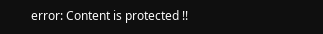error: Content is protected !!